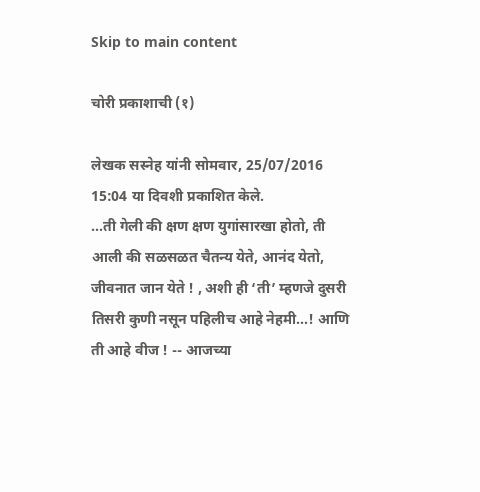Skip to main content

चोरी प्रकाशाची (१)

लेखक सस्नेह यांनी सोमवार, 25/07/2016 15:04 या दिवशी प्रकाशित केले.
...ती गेली की क्षण क्षण युगांसारखा होतो, ती आली की सळसळत चैतन्य येते, आनंद येतो, जीवनात जान येते ! , अशी ही ‘ती’ म्हणजे दुसरी तिसरी कुणी नसून पहिलीच आहे नेहमी...! आणि ती आहे वीज ! -- आजच्या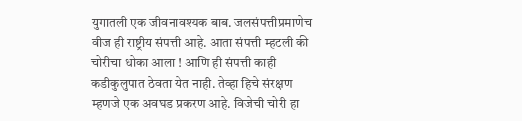युगातली एक जीवनावश्यक बाब. जलसंपत्तीप्रमाणेच वीज ही राष्ट्रीय संपत्ती आहे. आता संपत्ती म्हटली की चोरीचा धोका आला ! आणि ही संपत्ती काही कडीकुलुपात ठेवता येत नाही. तेव्हा हिचे संरक्षण म्हणजे एक अवघड प्रकरण आहे. विजेची चोरी हा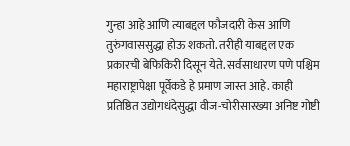गुन्हा आहे आणि त्याबद्दल फौजदारी केस आणि तुरुंगवाससुद्धा होऊ शकतो. तरीही याबद्दल एक प्रकारची बेफिकिरी दिसून येते. सर्वसाधारण पणे पश्चिम महाराष्ट्रापेक्षा पूर्वेकडे हे प्रमाण जास्त आहे. काही प्रतिष्ठित उद्योगधंदेसुद्धा वीज-चोरीसारख्या अनिष्ट गोष्टी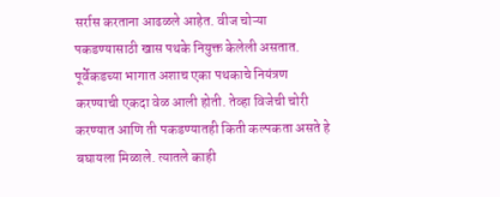सर्रास करताना आढळले आहेत. वीज चोऱ्या पकडण्यासाठी खास पथके नियुक्त केलेली असतात. पूर्वेकडच्या भागात अशाच एका पथकाचे नियंत्रण करण्याची एकदा वेळ आली होती. तेव्हा विजेची चोरी करण्यात आणि ती पकडण्यातही किती कल्पकता असते हे बघायला मिळाले. त्यातले काही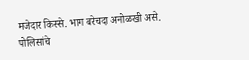मजेदार किस्से. भाग बरेचदा अनोळखी असे. पोलिसांचे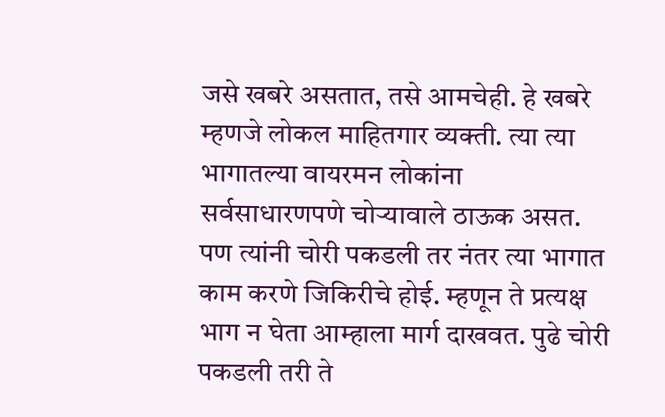जसे खबरे असतात, तसे आमचेही. हे खबरे म्हणजे लोकल माहितगार व्यक्ती. त्या त्या भागातल्या वायरमन लोकांना सर्वसाधारणपणे चोऱ्यावाले ठाऊक असत. पण त्यांनी चोरी पकडली तर नंतर त्या भागात काम करणे जिकिरीचे होई. म्हणून ते प्रत्यक्ष भाग न घेता आम्हाला मार्ग दाखवत. पुढे चोरी पकडली तरी ते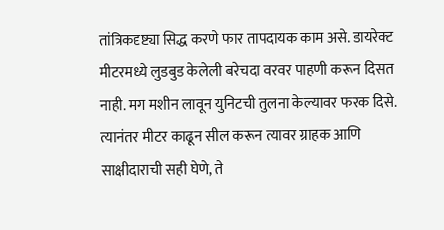तांत्रिकदृष्ट्या सिद्ध करणे फार तापदायक काम असे. डायरेक्ट मीटरमध्ये लुडबुड केलेली बरेचदा वरवर पाहणी करून दिसत नाही. मग मशीन लावून युनिटची तुलना केल्यावर फरक दिसे. त्यानंतर मीटर काढून सील करून त्यावर ग्राहक आणि साक्षीदाराची सही घेणे, ते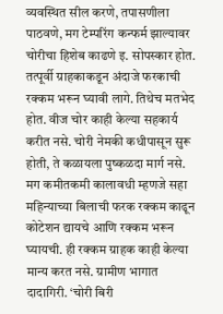व्यवस्थित सील करणे, तपासणीला पाठवणे, मग टेम्परिंग कन्फर्म झाल्यावर चोरीचा हिशेब काढणे इ. सोपस्कार होत. तत्पूर्वी ग्राहकाकडून अंदाजे फरकाची रक्कम भरून घ्यावी लागे. तिथेच मतभेद होत. वीज चोर काही केल्या सहकार्य करीत नसे. चोरी नेमकी कधीपासून सुरू होती, ते कळायला पुष्कळदा मार्ग नसे. मग कमीतकमी कालावधी म्हणजे सहा महिन्याच्या बिलाची फरक रक्कम काढून कोटेशन द्यायचे आणि रक्कम भरून घ्यायची. ही रक्कम ग्राहक काही केल्या मान्य करत नसे. ग्रामीण भागात दादागिरी. ‘चोरी बिरी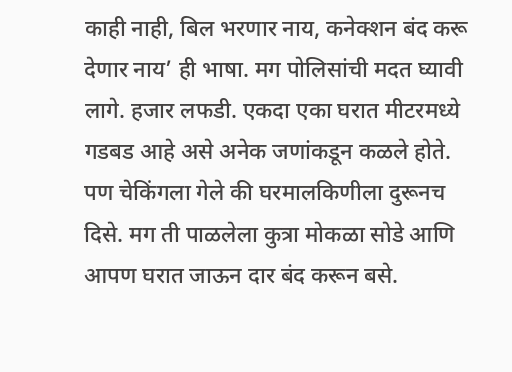काही नाही, बिल भरणार नाय, कनेक्शन बंद करू देणार नाय’ ही भाषा. मग पोलिसांची मदत घ्यावी लागे. हजार लफडी. एकदा एका घरात मीटरमध्ये गडबड आहे असे अनेक जणांकडून कळले होते. पण चेकिंगला गेले की घरमालकिणीला दुरूनच दिसे. मग ती पाळलेला कुत्रा मोकळा सोडे आणि आपण घरात जाऊन दार बंद करून बसे.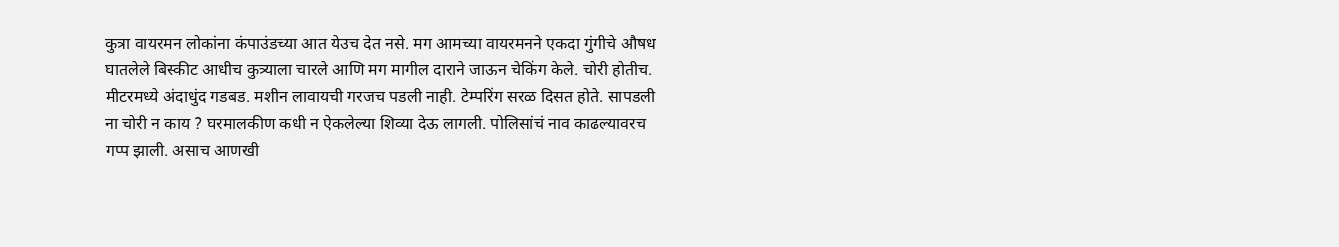कुत्रा वायरमन लोकांना कंपाउंडच्या आत येउच देत नसे. मग आमच्या वायरमनने एकदा गुंगीचे औषध घातलेले बिस्कीट आधीच कुत्र्याला चारले आणि मग मागील दाराने जाऊन चेकिंग केले. चोरी होतीच. मीटरमध्ये अंदाधुंद गडबड. मशीन लावायची गरजच पडली नाही. टेम्परिंग सरळ दिसत होते. सापडली ना चोरी न काय ? घरमालकीण कधी न ऐकलेल्या शिव्या देऊ लागली. पोलिसांचं नाव काढल्यावरच गप्प झाली. असाच आणखी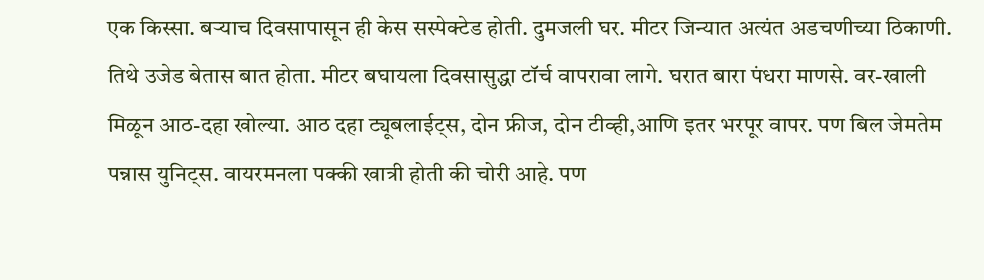एक किस्सा. बऱ्याच दिवसापासून ही केस सस्पेक्टेड होती. दुमजली घर. मीटर जिन्यात अत्यंत अडचणीच्या ठिकाणी. तिथे उजेड बेतास बात होता. मीटर बघायला दिवसासुद्धा टॉर्च वापरावा लागे. घरात बारा पंधरा माणसे. वर-खाली मिळून आठ-दहा खोल्या. आठ दहा ट्यूबलाईट्स, दोन फ्रीज, दोन टीव्ही,आणि इतर भरपूर वापर. पण बिल जेमतेम पन्नास युनिट्स. वायरमनला पक्की खात्री होती की चोरी आहे. पण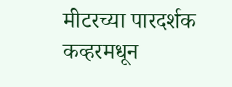मीटरच्या पारदर्शक कव्हरमधून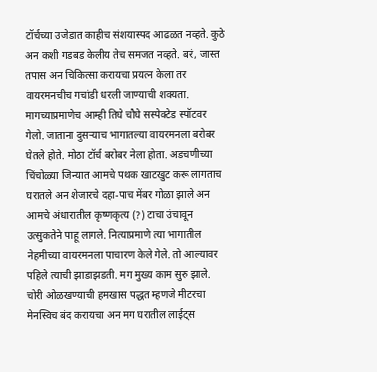टॉर्चच्या उजेडात काहीच संशयास्पद आढळत नव्हते. कुठे अन कशी गडबड केलीय तेच समजत नव्हते. बरं, जास्त तपास अन चिकित्सा करायचा प्रयत्न केला तर वायरमनचीच गचांडी धरली जाण्याची शक्यता. मागच्याप्रमाणेच आम्ही तिघे चौघे सस्पेक्टेड स्पॉटवर गेलो. जाताना दुसऱ्याच भागातल्या वायरमनला बरोबर घेतले होते. मोठा टॉर्च बरोबर नेला होता. अडचणीच्या चिंचोळ्या जिन्यात आमचे पथक खाटखुट करू लागताच घरातले अन शेजारचे दहा-पाच मेंबर गोळा झाले अन आमचे अंधारातील कृष्णकृत्य (?) टाचा उंचावून उत्सुकतेने पाहू लागले. नित्याप्रमाणे त्या भागातील नेहमीच्या वायरमनला पाचारण केले गेले. तो आल्यावर पहिले त्याची झाडाझडती. मग मुख्य काम सुरु झाले. चोरी ओळखण्याची हमखास पद्धत म्हणजे मीटरचा मेनस्विच बंद करायचा अन मग घरातील लाईट्स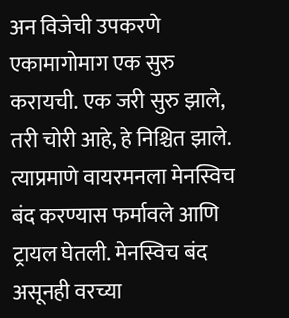अन विजेची उपकरणे एकामागोमाग एक सुरु करायची. एक जरी सुरु झाले, तरी चोरी आहे, हे निश्चित झाले. त्याप्रमाणे वायरमनला मेनस्विच बंद करण्यास फर्मावले आणि ट्रायल घेतली. मेनस्विच बंद असूनही वरच्या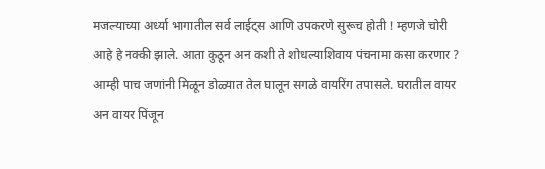मजल्याच्या अर्ध्या भागातील सर्व लाईट्स आणि उपकरणे सुरूच होती ! म्हणजे चोरी आहे हे नक्की झाले. आता कुठून अन कशी ते शोधल्याशिवाय पंचनामा कसा करणार ? आम्ही पाच जणांनी मिळून डोळ्यात तेल घालून सगळे वायरिंग तपासले. घरातील वायर अन वायर पिंजून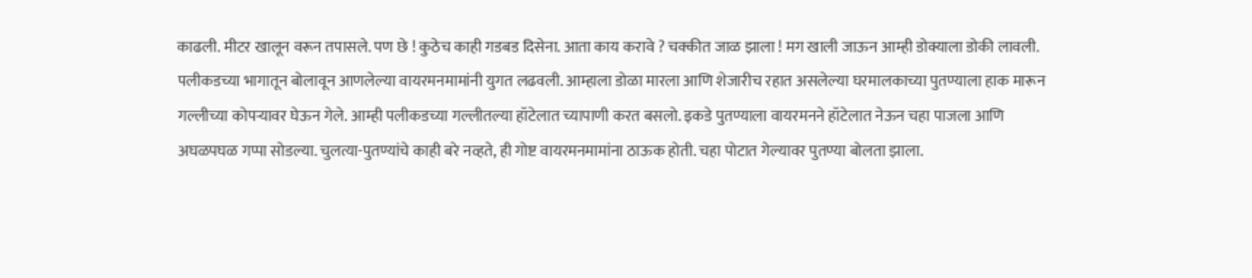काढली. मीटर खालून वरून तपासले. पण छे ! कुठेच काही गडबड दिसेना. आता काय करावे ? चक्कीत जाळ झाला ! मग खाली जाऊन आम्ही डोक्याला डोकी लावली. पलीकडच्या भागातून बोलावून आणलेल्या वायरमनमामांनी युगत लढवली. आम्हाला डोळा मारला आणि शेजारीच रहात असलेल्या घरमालकाच्या पुतण्याला हाक मारून गल्लीच्या कोपऱ्यावर घेऊन गेले. आम्ही पलीकडच्या गल्लीतल्या हॉटेलात च्यापाणी करत बसलो. इकडे पुतण्याला वायरमनने हॉटेलात नेऊन चहा पाजला आणि अघळपघळ गप्पा सोडल्या. चुलत्या-पुतण्यांचे काही बरे नव्हते, ही गोष्ट वायरमनमामांना ठाऊक होती. चहा पोटात गेल्यावर पुतण्या बोलता झाला.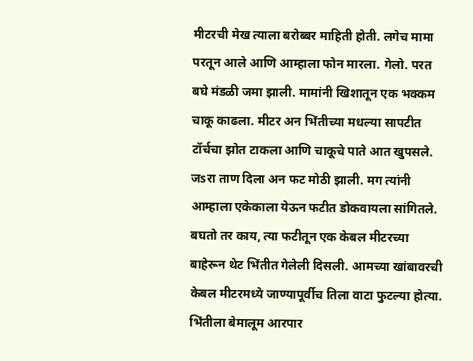मीटरची मेख त्याला बरोब्बर माहिती होती. लगेच मामा परतून आले आणि आम्हाला फोन मारला. गेलो. परत बघे मंडळी जमा झाली. मामांनी खिशातून एक भक्कम चाकू काढला. मीटर अन भिंतीच्या मधल्या सापटीत टॉर्चचा झोत टाकला आणि चाकूचे पाते आत खुपसले. जsरा ताण दिला अन फट मोठी झाली. मग त्यांनी आम्हाला एकेकाला येऊन फटीत डोकवायला सांगितले. बघतो तर काय, त्या फटीतून एक केबल मीटरच्या बाहेरून थेट भिंतीत गेलेली दिसली. आमच्या खांबावरची केबल मीटरमध्ये जाण्यापूर्वीच तिला वाटा फुटल्या होत्या. भिंतीला बेमालूम आरपार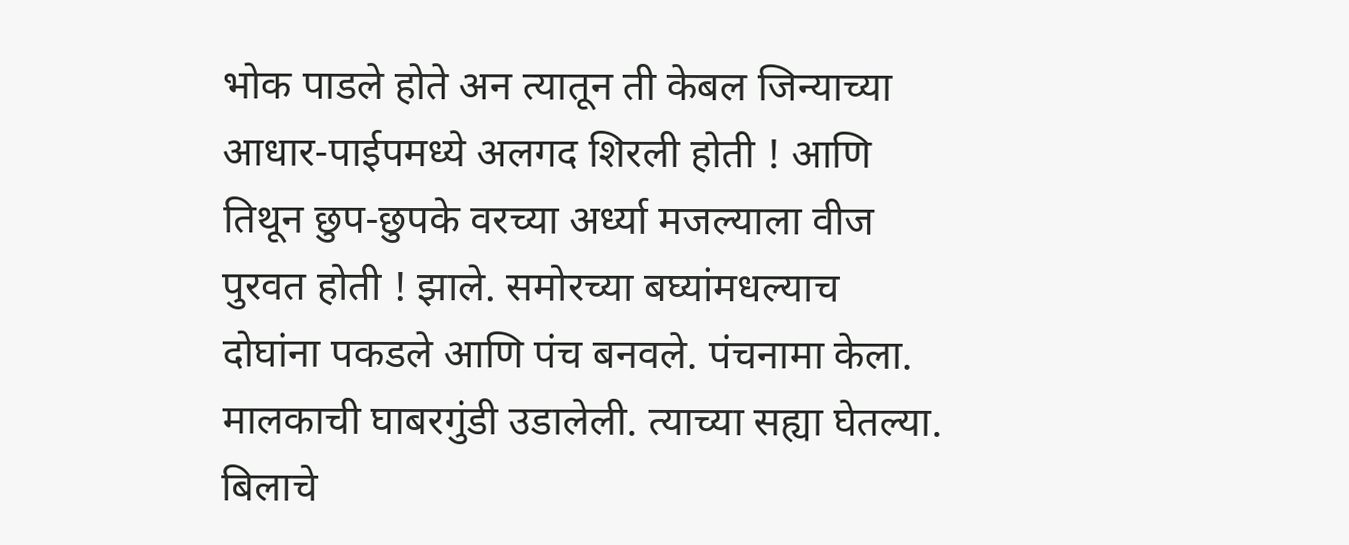भोक पाडले होते अन त्यातून ती केबल जिन्याच्या आधार-पाईपमध्ये अलगद शिरली होती ! आणि तिथून छुप-छुपके वरच्या अर्ध्या मजल्याला वीज पुरवत होती ! झाले. समोरच्या बघ्यांमधल्याच दोघांना पकडले आणि पंच बनवले. पंचनामा केला. मालकाची घाबरगुंडी उडालेली. त्याच्या सह्या घेतल्या. बिलाचे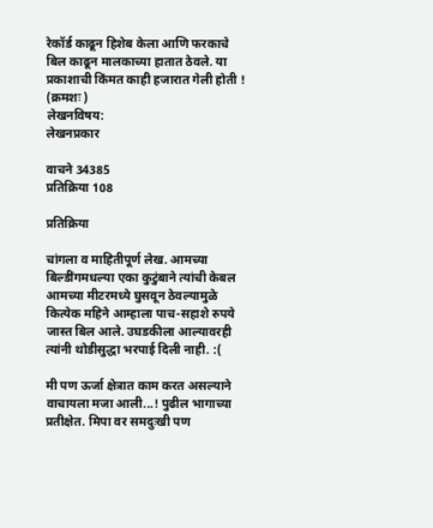रेकॉर्ड काढून हिशेब केला आणि फरकाचे बिल काढून मालकाच्या हातात ठेवले. या प्रकाशाची किंमत काही हजारात गेली होती ! (क्रमशः )
लेखनविषय:
लेखनप्रकार

वाचने 34385
प्रतिक्रिया 108

प्रतिक्रिया

चांगला व माहितीपूर्ण लेख. आमच्या बिल्डींगमधल्या एका कुटुंबाने त्यांची केबल आमच्या मीटरमध्ये घुसवून ठेवल्यामुळे कित्येक महिने आम्हाला पाच-सहाशे रुपये जास्त बिल आले. उघडकीला आल्यावरही त्यांनी थोडीसुद्धा भरपाई दिली नाही. :(

मी पण ऊर्जा क्षेत्रात काम करत असल्याने वाचायला मजा आली...! पुढील भागाच्या प्रतीक्षेत. मिपा वर समदुःखी पण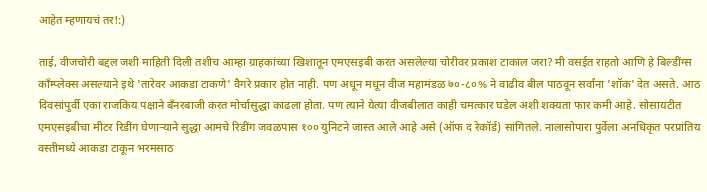आहेत म्हणायचं तर!:)

ताई, वीजचोरी बद्दल जशी माहिती दिली तशीच आम्हा ग्राहकांच्या खिशातून एमएसइबी करत असलेल्या चोरीवर प्रकाश टाकाल जरा? मी वसईत राहतो आणि हे बिल्डींग्स काँम्प्लेक्स असल्याने इथे 'तारेवर आकडा टाकणे' वैगरे प्रकार होत नाही. पण अधून मधून वीज महामंडळ ७०-८०% ने वाढीव बील पाठवून सर्वांना 'शॉक' देत असते. आठ दिवसांपुर्वी एका राजकिय पक्षाने बँनरबाजी करत मोर्चासुद्धा काढला होता. पण त्याने येत्या वीजबीलात काही चमत्कार घडेल अशी शक्यता फार कमी आहे. सोसायटीत एमएसइबीचा मीटर रिडींग घेणार्‍याने सुद्धा आमचे रिडींग जवळपास १०० युनिटने जास्त आले आहे असे (ऑफ द रेकॉर्ड) सांगितले. नालासोपारा पुर्वेला अनधिकृत परप्रांतिय वस्तीमध्ये आकडा टाकून भरमसाठ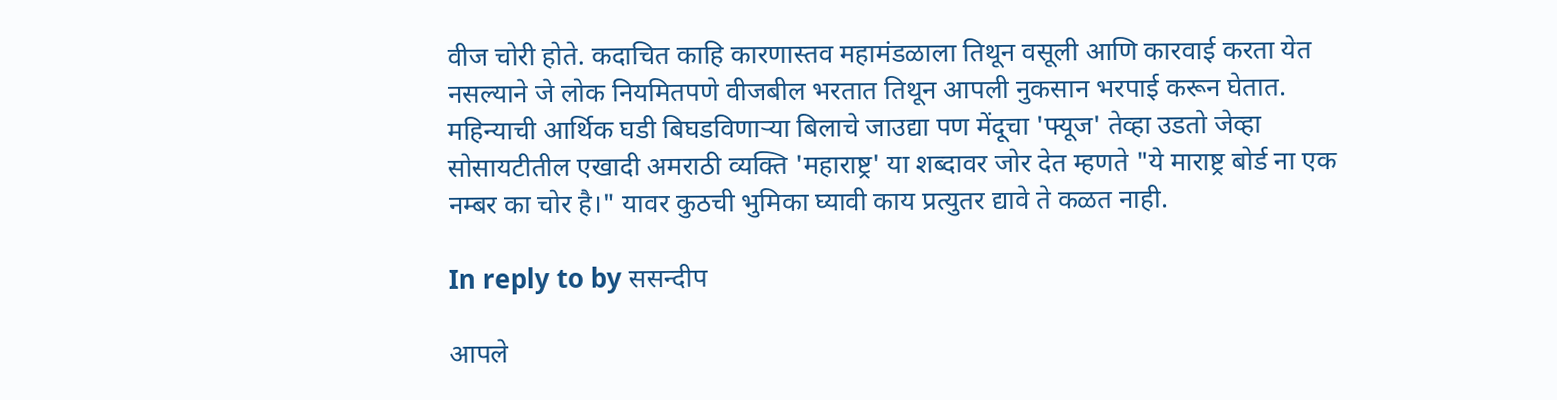वीज चोरी होते. कदाचित काहि कारणास्तव महामंडळाला तिथून वसूली आणि कारवाई करता येत नसल्याने जे लोक नियमितपणे वीजबील भरतात तिथून आपली नुकसान भरपाई करून घेतात. महिन्याची आर्थिक घडी बिघडविणार्‍या बिलाचे जाउद्या पण मेंदूचा 'फ्यूज' तेव्हा उडतो जेव्हा सोसायटीतील एखादी अमराठी व्यक्ति 'महाराष्ट्र' या शब्दावर जोर देत म्हणते "ये माराष्ट्र बोर्ड ना एक नम्बर का चोर है।" यावर कुठची भुमिका घ्यावी काय प्रत्युतर द्यावे ते कळत नाही.

In reply to by ससन्दीप

आपले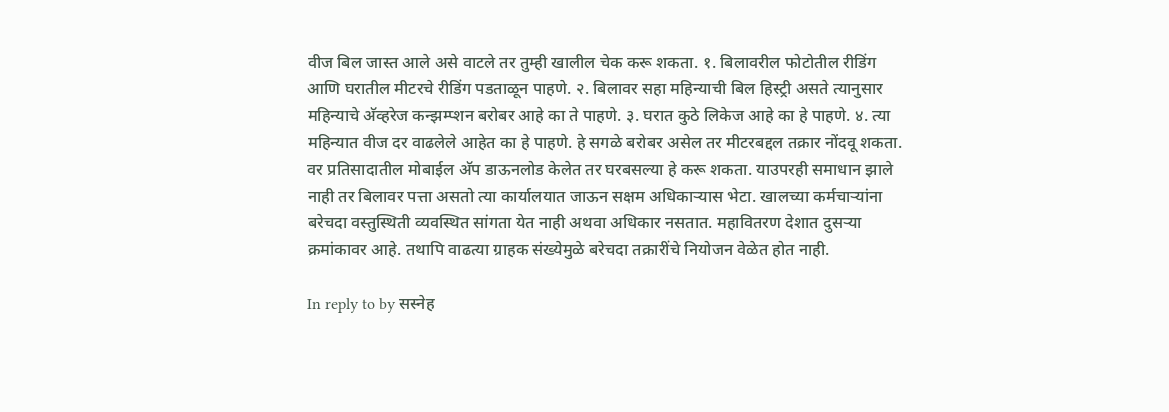वीज बिल जास्त आले असे वाटले तर तुम्ही खालील चेक करू शकता. १. बिलावरील फोटोतील रीडिंग आणि घरातील मीटरचे रीडिंग पडताळून पाहणे. २. बिलावर सहा महिन्याची बिल हिस्ट्री असते त्यानुसार महिन्याचे अ‍ॅव्हरेज कन्झम्प्शन बरोबर आहे का ते पाहणे. ३. घरात कुठे लिकेज आहे का हे पाहणे. ४. त्या महिन्यात वीज दर वाढलेले आहेत का हे पाहणे. हे सगळे बरोबर असेल तर मीटरबद्दल तक्रार नोंदवू शकता. वर प्रतिसादातील मोबाईल अ‍ॅप डाऊनलोड केलेत तर घरबसल्या हे करू शकता. याउपरही समाधान झाले नाही तर बिलावर पत्ता असतो त्या कार्यालयात जाऊन सक्षम अधिकाऱ्यास भेटा. खालच्या कर्मचाऱ्यांना बरेचदा वस्तुस्थिती व्यवस्थित सांगता येत नाही अथवा अधिकार नसतात. महावितरण देशात दुसऱ्या क्रमांकावर आहे. तथापि वाढत्या ग्राहक संख्येमुळे बरेचदा तक्रारींचे नियोजन वेळेत होत नाही.

In reply to by सस्नेह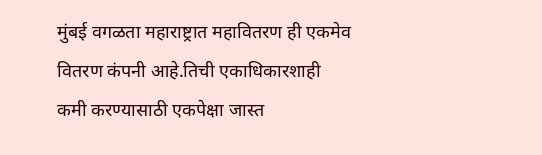मुंबई वगळता महाराष्ट्रात महावितरण ही एकमेव वितरण कंपनी आहे.तिची एकाधिकारशाही कमी करण्यासाठी एकपेक्षा जास्त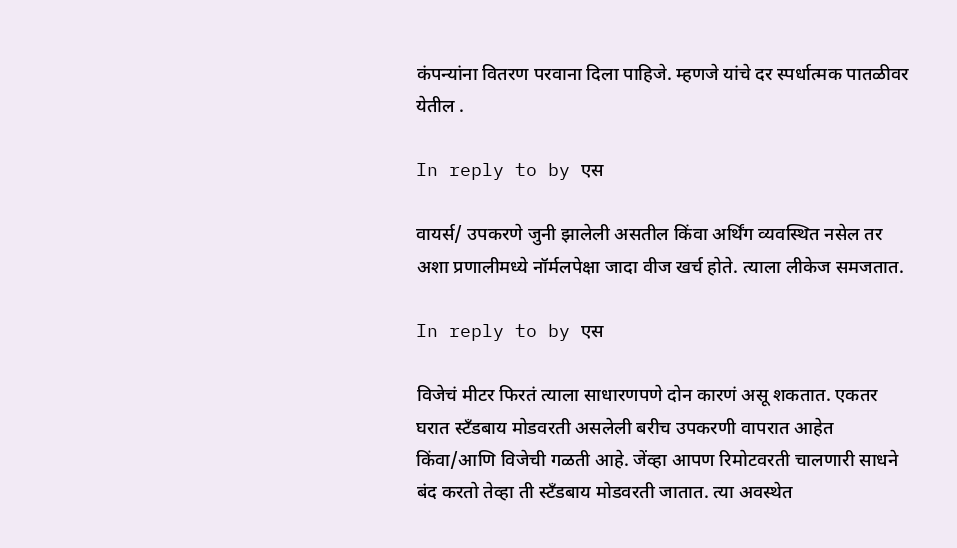कंपन्यांना वितरण परवाना दिला पाहिजे. म्हणजे यांचे दर स्पर्धात्मक पातळीवर येतील .

In reply to by एस

वायर्स/ उपकरणे जुनी झालेली असतील किंवा अर्थिंग व्यवस्थित नसेल तर अशा प्रणालीमध्ये नॉर्मलपेक्षा जादा वीज खर्च होते. त्याला लीकेज समजतात.

In reply to by एस

विजेचं मीटर फिरतं त्याला साधारणपणे दोन कारणं असू शकतात. एकतर घरात स्टँडबाय मोडवरती असलेली बरीच उपकरणी वापरात आहेत किंवा/आणि विजेची गळती आहे. जेंव्हा आपण रिमोटवरती चालणारी साधने बंद करतो तेव्हा ती स्टँडबाय मोडवरती जातात. त्या अवस्थेत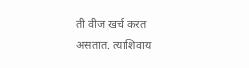ती वीज खर्च करत असतात. त्याशिवाय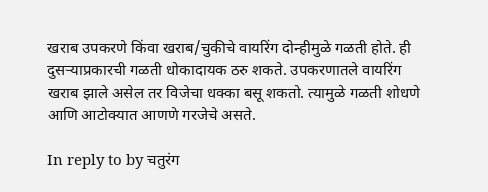खराब उपकरणे किंवा खराब/चुकीचे वायरिंग दोन्हीमुळे गळती होते. ही दुसर्‍याप्रकारची गळती धोकादायक ठरु शकते. उपकरणातले वायरिंग खराब झाले असेल तर विजेचा धक्का बसू शकतो. त्यामुळे गळती शोधणे आणि आटोक्यात आणणे गरजेचे असते.

In reply to by चतुरंग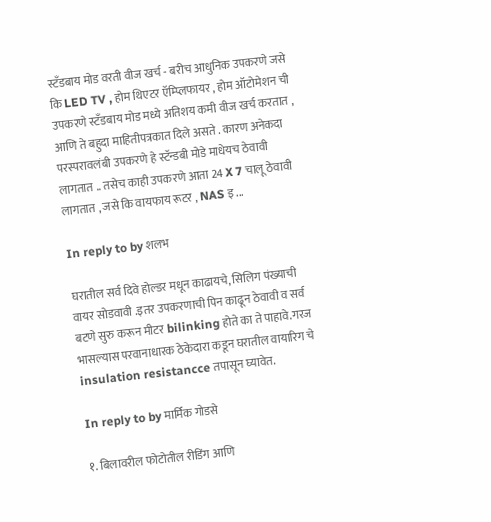स्टँडबाय मोड वरती वीज खर्च - बरीच आधुनिक उपकरणे जसे कि LED TV , होम थिएटर ऍम्प्लिफायर , होम ऑटोमेशन ची उपकरणे स्टँडबाय मोड मध्ये अतिशय कमी वीज खर्च करतात , आणि ते बहुदा माहितीपत्रकात दिले असते . कारण अनेकदा परस्परावलंबी उपकरणे हे स्टॅन्डबी मोडे माधेयच ठेवावी लागतात .. तसेच काही उपकरणे आता 24 X 7 चालू ठेवावी लागतात , जसे कि वायफाय रूटर , NAS इ ...

In reply to by शलभ

घरातील सर्व दिवे होल्डर मधून काढायचे, सिलिग पंख्याची वायर सोडवावी .इतर उपकरणाची पिन काढून ठेवावी व सर्व बटणे सुरु करून मीटर bilinking होते का ते पाहावे.गरज भासल्यास परवानाधारक ठेकेदारा कडून घरातील वायारिग चे insulation resistancce तपासून घ्यावेत.

In reply to by मार्मिक गोडसे

१. बिलावरील फोटोतील रीडिंग आणि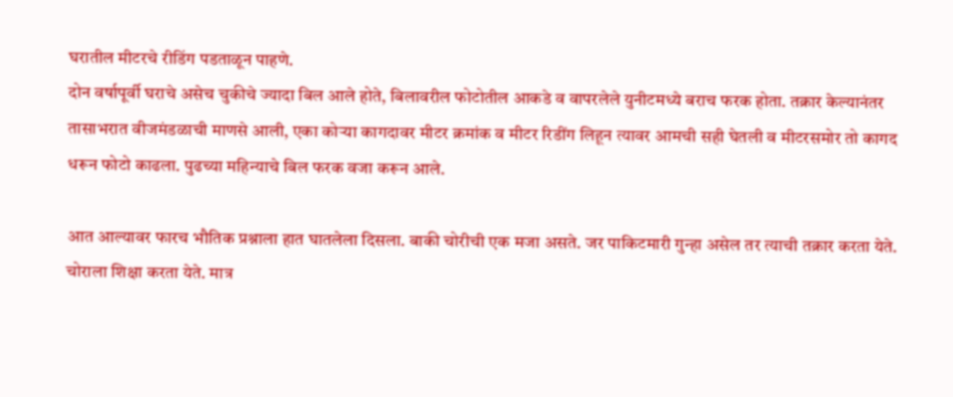घरातील मीटरचे रीडिंग पडताळून पाहणे.
दोन वर्षापूर्वी घराचे असेच चुकीचे ज्यादा बिल आले होते, बिलावरील फोटोतील आकडे व वापरलेले युनीटमध्ये बराच फरक होता. तक्रार केल्यानंतर तासाभरात वीजमंडळाची माणसे आली, एका कोर्‍या कागदावर मीटर क्रमांक व मीटर रिडींग लिहून त्यावर आमची सही घेतली व मीटरसमोर तो कागद धरून फोटो काढला. पुढच्या महिन्याचे बिल फरक वजा करून आले.

आत आल्यावर फारच भौतिक प्रश्नाला हात घातलेला दिसला. बाकी चोरीची एक मजा असते. जर पाकिटमारी गुन्हा असेल तर त्याची तक्रार करता येते. चोराला शिक्षा करता येते. मात्र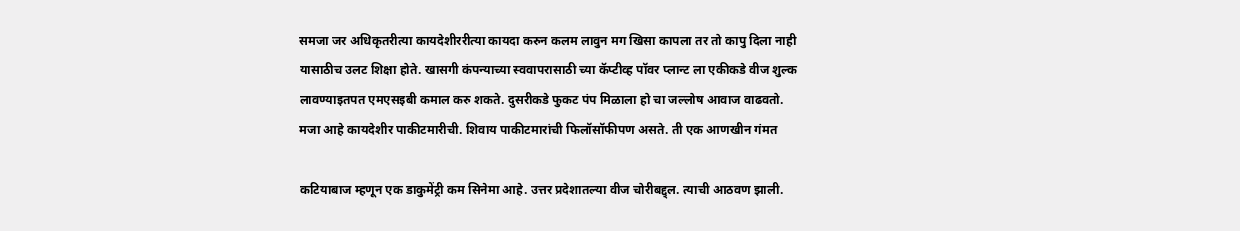समजा जर अधिकृतरीत्या कायदेशीररीत्या कायदा करुन कलम लावुन मग खिसा कापला तर तो कापु दिला नाही यासाठीच उलट शिक्षा होते. खासगी कंपन्याच्या स्ववापरासाठी च्या कॅप्टीव्ह पॉवर प्लान्ट ला एकीकडे वीज शुल्क लावण्याइतपत एमएसइबी कमाल करु शकते. दुसरीकडे फुकट पंप मिळाला हो चा जल्लोष आवाज वाढवतो. मजा आहे कायदेशीर पाकीटमारीची. शिवाय पाकीटमारांची फिलॉसॉफीपण असते. ती एक आणखीन गंमत

कटियाबाज म्हणून एक डाकुमेंट्री कम सिनेमा आहे. उत्तर प्रदेशातल्या वीज चोरीबद्द्ल. त्याची आठवण झाली.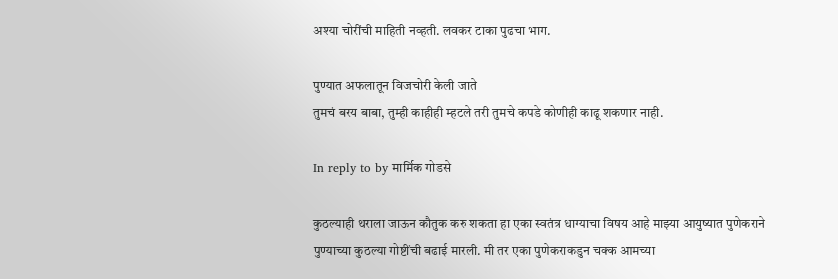अश्या चोरींची माहिती नव्हती. लवकर टाका पुढचा भाग.

पुण्यात अफलातून विजचोरी केली जाते
तुमचं बरय बाबा, तुम्ही काहीही म्हटले तरी तुमचे कपडे कोणीही काढू शकणार नाही.

In reply to by मार्मिक गोडसे

कुठल्याही थराला जाऊन कौतुक करु शकता हा एका स्वतंत्र धाग्याचा विषय आहे माझ्या आयुष्यात पुणेकराने पुण्याच्या कुठल्या गोष्टींची बढाई मारली. मी तर एका पुणेकराकडुन चक्क आमच्या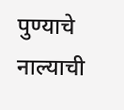पुण्याचे नाल्याची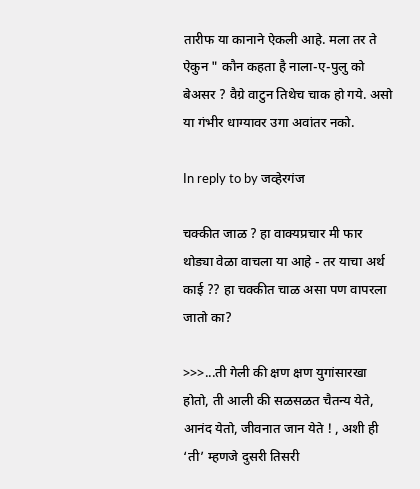तारीफ या कानाने ऐकली आहे. मला तर ते ऐकुन " कौन कहता है नाला-ए-पुलु को बेअसर ? वैग्रे वाटुन तिथेच चाक हो गये. असो या गंभीर धाग्यावर उगा अवांतर नको.

In reply to by जव्हेरगंज

चक्कीत जाळ ? हा वाक्यप्रचार मी फार थोड्या वेळा वाचला या आहे - तर याचा अर्थ काई ?? हा चक्कीत चाळ असा पण वापरला जातो का?

>>>...ती गेली की क्षण क्षण युगांसारखा होतो, ती आली की सळसळत चैतन्य येते, आनंद येतो, जीवनात जान येते ! , अशी ही ‘ती’ म्हणजे दुसरी तिसरी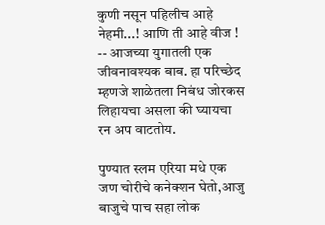कुणी नसून पहिलीच आहे नेहमी...! आणि ती आहे वीज ! -- आजच्या युगातली एक जीवनावश्यक बाब. हा परिच्छेद म्हणजे शाळेतला निबंध जोरकस लिहायचा असला की घ्यायचा रन अप वाटतोय.

पुण्यात स्लम एरिया मधे एक जण चोरीचे कनेक्शन घेतो,आजु बाजुचे पाच सहा लोक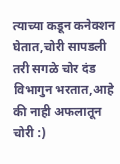त्याच्या कडून कनेक्शन घेतात,चोरी सापडली तरी सगळे चोर दंड विभागुन भरतात,आहे की नाही अफलातून चोरी :)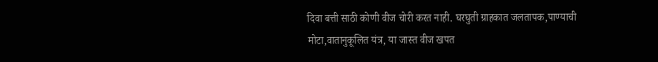दिवा बत्ती साठी कोणी वीज चोरी करत नाही. घरघुती ग्राहकात जलतापक,पाण्याची मोटा,वातानुकूलित यंत्र, या जास्त वीज खपत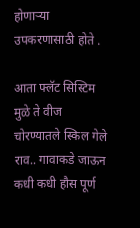होणाऱ्या उपकरणासाठी होते .

आता फ्लॅट सिस्टिम मुळे ते वीज चोरण्यातले स्किल गेले राव.. गावाकडे जाऊन कधी कधी हौस पूर्ण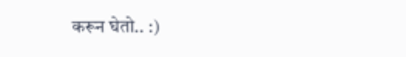करून घेतो.. :)